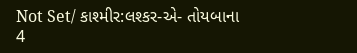Not Set/ કાશ્મીર:લશ્કર-એ- તોયબાના 4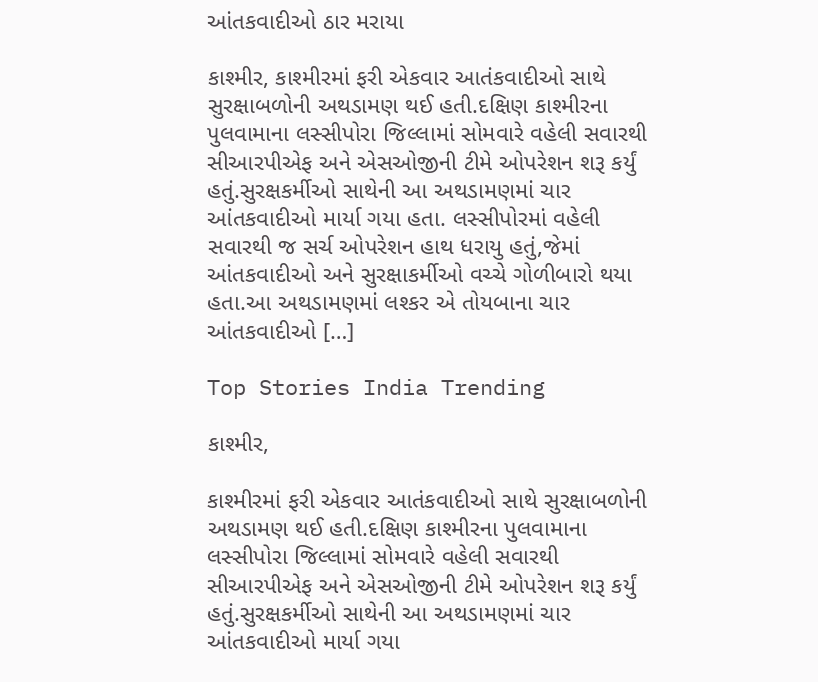આંતકવાદીઓ ઠાર મરાયા

કાશ્મીર, કાશ્મીરમાં ફરી એકવાર આતંકવાદીઓ સાથે સુરક્ષાબળોની અથડામણ થઈ હતી.દક્ષિણ કાશ્મીરના પુલવામાના લસ્સીપોરા જિલ્લામાં સોમવારે વહેલી સવારથી સીઆરપીએફ અને એસઓજીની ટીમે ઓપરેશન શરૂ કર્યું હતું.સુરક્ષકર્મીઓ સાથેની આ અથડામણમાં ચાર આંતકવાદીઓ માર્યા ગયા હતા. લસ્સીપોરમાં વહેલી સવારથી જ સર્ચ ઓપરેશન હાથ ધરાયુ હતું,જેમાં આંતકવાદીઓ અને સુરક્ષાકર્મીઓ વચ્ચે ગોળીબારો થયા હતા.આ અથડામણમાં લશ્કર એ તોયબાના ચાર આંતકવાદીઓ […]

Top Stories India Trending

કાશ્મીર,

કાશ્મીરમાં ફરી એકવાર આતંકવાદીઓ સાથે સુરક્ષાબળોની અથડામણ થઈ હતી.દક્ષિણ કાશ્મીરના પુલવામાના લસ્સીપોરા જિલ્લામાં સોમવારે વહેલી સવારથી સીઆરપીએફ અને એસઓજીની ટીમે ઓપરેશન શરૂ કર્યું હતું.સુરક્ષકર્મીઓ સાથેની આ અથડામણમાં ચાર આંતકવાદીઓ માર્યા ગયા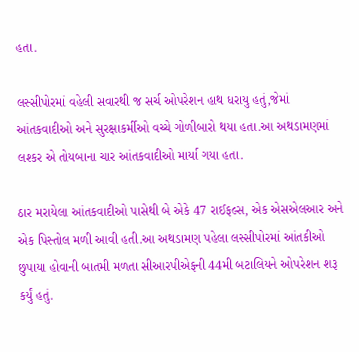હતા.

લસ્સીપોરમાં વહેલી સવારથી જ સર્ચ ઓપરેશન હાથ ધરાયુ હતું,જેમાં આંતકવાદીઓ અને સુરક્ષાકર્મીઓ વચ્ચે ગોળીબારો થયા હતા.આ અથડામણમાં લશ્કર એ તોયબાના ચાર આંતકવાદીઓ માર્યા ગયા હતા.

ઠાર મરાયેલા આંતકવાદીઓ પાસેથી બે એકે 47 રાઈફલ્સ, એક એસએલઆર અને એક પિસ્તોલ મળી આવી હતી.આ અથડામણ પહેલા લસ્સીપોરમાં આંતકીઓ છુપાયા હોવાની બાતમી મળતા સીઆરપીએફની 44મી બટાલિયને ઓપરેશન શરૂ કર્યું હતું.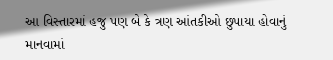આ વિસ્તારમાં હજુ પણ બે કે ત્રણ આંતકીઓ છુપાયા હોવાનું માનવામાં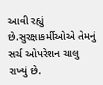આવી રહ્યું છે.સુરક્ષાકર્મીઓએ તેમનું સર્ચ ઓપરેશન ચાલુ રાખ્યું છે.